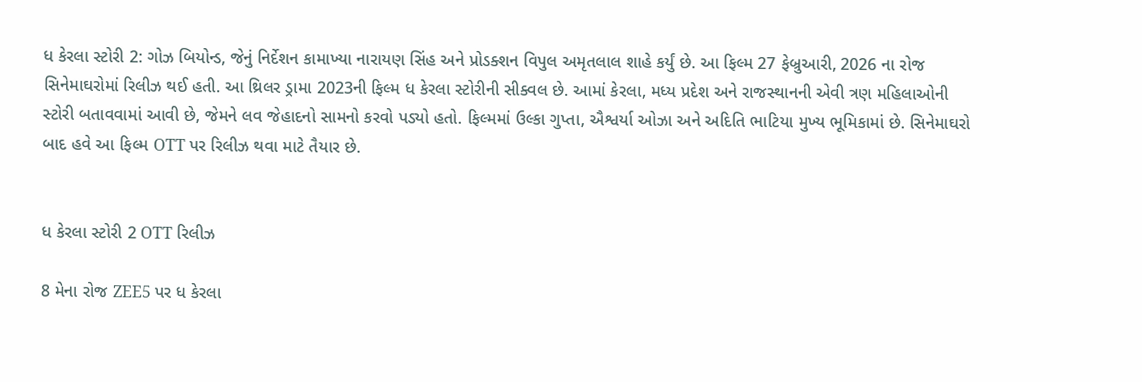ધ કેરલા સ્ટોરી 2: ગોઝ બિયોન્ડ, જેનું નિર્દેશન કામાખ્યા નારાયણ સિંહ અને પ્રોડક્શન વિપુલ અમૃતલાલ શાહે કર્યું છે. આ ફિલ્મ 27 ફેબ્રુઆરી, 2026 ના રોજ સિનેમાઘરોમાં રિલીઝ થઈ હતી. આ થ્રિલર ડ્રામા 2023ની ફિલ્મ ધ કેરલા સ્ટોરીની સીક્વલ છે. આમાં કેરલા, મધ્ય પ્રદેશ અને રાજસ્થાનની એવી ત્રણ મહિલાઓની સ્ટોરી બતાવવામાં આવી છે, જેમને લવ જેહાદનો સામનો કરવો પડ્યો હતો. ફિલ્મમાં ઉલ્કા ગુપ્તા, ઐશ્વર્યા ઓઝા અને અદિતિ ભાટિયા મુખ્ય ભૂમિકામાં છે. સિનેમાઘરો બાદ હવે આ ફિલ્મ OTT પર રિલીઝ થવા માટે તૈયાર છે.


ધ કેરલા સ્ટોરી 2 OTT રિલીઝ

8 મેના રોજ ZEE5 પર ધ કેરલા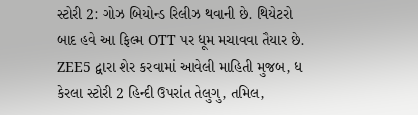સ્ટોરી 2: ગોઝ બિયોન્ડ રિલીઝ થવાની છે. થિયેટરો બાદ હવે આ ફિલ્મ OTT પર ધૂમ મચાવવા તૈયાર છે. ZEE5 દ્વારા શેર કરવામાં આવેલી માહિતી મુજબ, ધ કેરલા સ્ટોરી 2 હિન્દી ઉપરાંત તેલુગુ, તમિલ,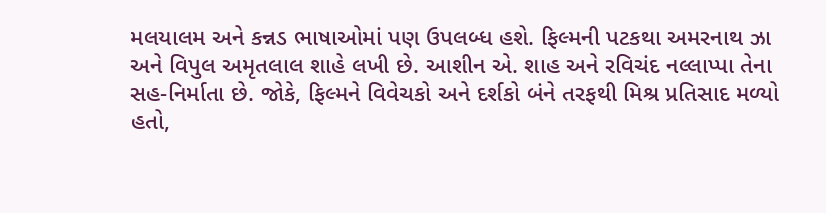મલયાલમ અને કન્નડ ભાષાઓમાં પણ ઉપલબ્ધ હશે. ફિલ્મની પટકથા અમરનાથ ઝા અને વિપુલ અમૃતલાલ શાહે લખી છે. આશીન એ. શાહ અને રવિચંદ નલ્લાપ્પા તેના સહ-નિર્માતા છે. જોકે, ફિલ્મને વિવેચકો અને દર્શકો બંને તરફથી મિશ્ર પ્રતિસાદ મળ્યો હતો,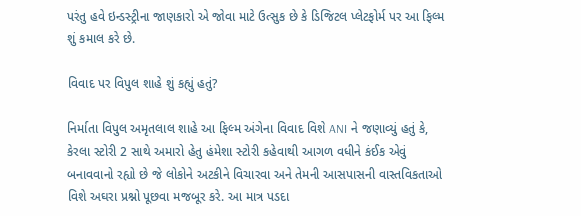પરંતુ હવે ઇન્ડસ્ટ્રીના જાણકારો એ જોવા માટે ઉત્સુક છે કે ડિજિટલ પ્લેટફોર્મ પર આ ફિલ્મ શું કમાલ કરે છે.

વિવાદ પર વિપુલ શાહે શું કહ્યું હતું?

નિર્માતા વિપુલ અમૃતલાલ શાહે આ ફિલ્મ અંગેના વિવાદ વિશે ANI ને જણાવ્યું હતું કે, કેરલા સ્ટોરી 2 સાથે અમારો હેતુ હંમેશા સ્ટોરી કહેવાથી આગળ વધીને કંઈક એવું બનાવવાનો રહ્યો છે જે લોકોને અટકીને વિચારવા અને તેમની આસપાસની વાસ્તવિકતાઓ વિશે અઘરા પ્રશ્નો પૂછવા મજબૂર કરે. આ માત્ર પડદા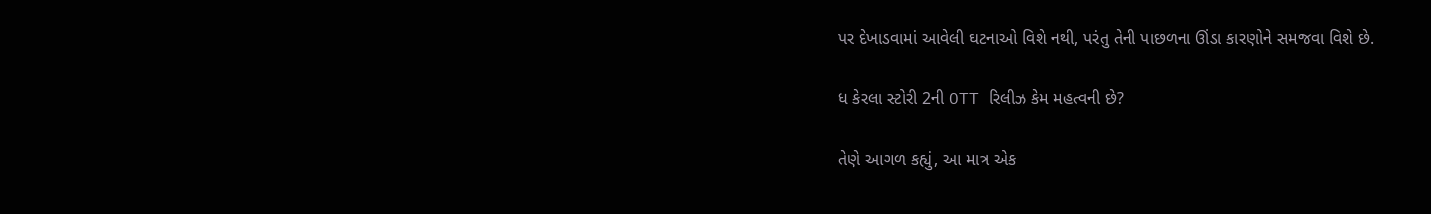પર દેખાડવામાં આવેલી ઘટનાઓ વિશે નથી, પરંતુ તેની પાછળના ઊંડા કારણોને સમજવા વિશે છે.

ધ કેરલા સ્ટોરી 2ની OTT રિલીઝ કેમ મહત્વની છે?

તેણે આગળ કહ્યું, આ માત્ર એક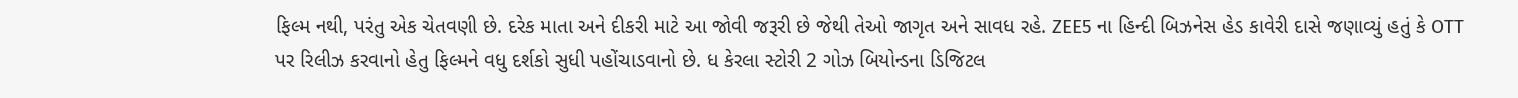ફિલ્મ નથી, પરંતુ એક ચેતવણી છે. દરેક માતા અને દીકરી માટે આ જોવી જરૂરી છે જેથી તેઓ જાગૃત અને સાવધ રહે. ZEE5 ના હિન્દી બિઝનેસ હેડ કાવેરી દાસે જણાવ્યું હતું કે OTT પર રિલીઝ કરવાનો હેતુ ફિલ્મને વધુ દર્શકો સુધી પહોંચાડવાનો છે. ધ કેરલા સ્ટોરી 2 ગોઝ બિયોન્ડના ડિજિટલ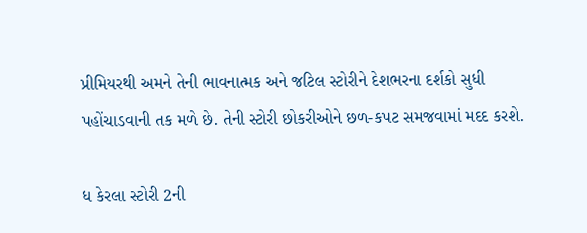પ્રીમિયરથી અમને તેની ભાવનાત્મક અને જટિલ સ્ટોરીને દેશભરના દર્શકો સુધી પહોંચાડવાની તક મળે છે. તેની સ્ટોરી છોકરીઓને છળ-કપટ સમજવામાં મદદ કરશે.

ધ કેરલા સ્ટોરી 2ની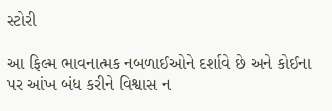સ્ટોરી

આ ફિલ્મ ભાવનાત્મક નબળાઈઓને દર્શાવે છે અને કોઈના પર આંખ બંધ કરીને વિશ્વાસ ન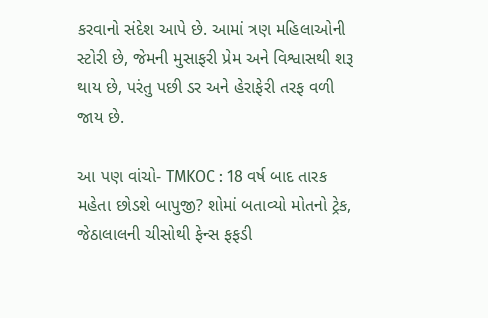કરવાનો સંદેશ આપે છે. આમાં ત્રણ મહિલાઓની સ્ટોરી છે, જેમની મુસાફરી પ્રેમ અને વિશ્વાસથી શરૂ થાય છે, પરંતુ પછી ડર અને હેરાફેરી તરફ વળી જાય છે.

આ પણ વાંચો- TMKOC : 18 વર્ષ બાદ તારક મહેતા છોડશે બાપુજી? શોમાં બતાવ્યો મોતનો ટ્રેક, જેઠાલાલની ચીસોથી ફેન્સ ફફડી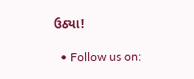ઉઠ્યા!

  • Follow us on: